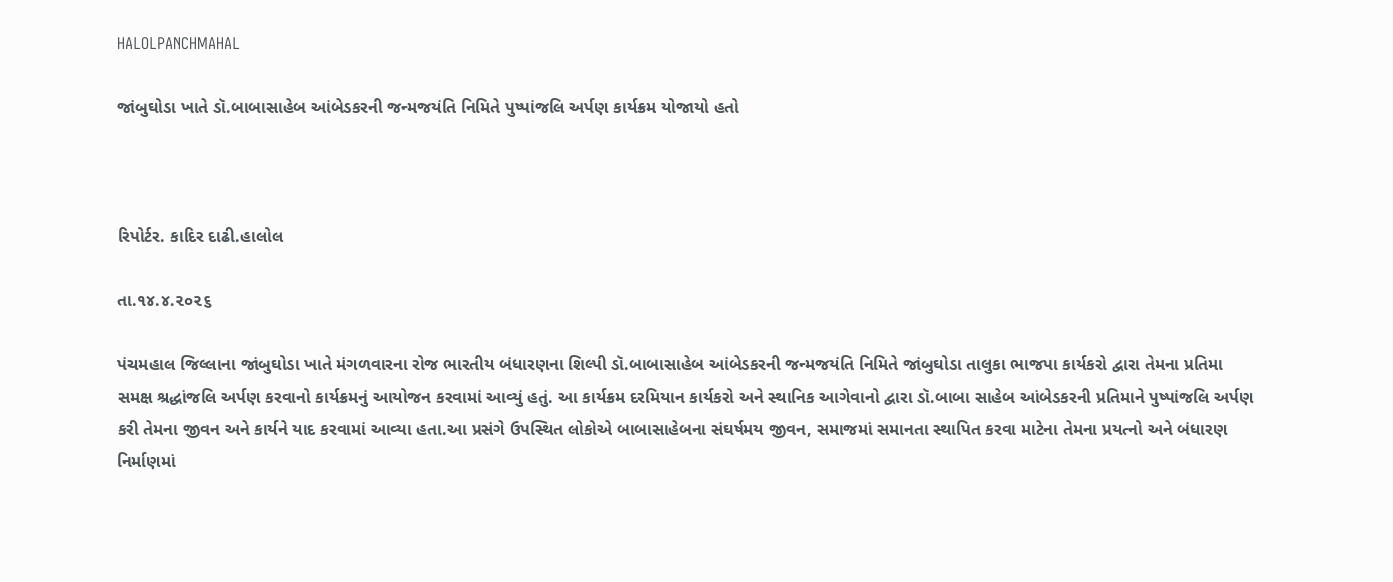HALOLPANCHMAHAL

જાંબુઘોડા ખાતે ડૉ.બાબાસાહેબ આંબેડકરની જન્મજયંતિ નિમિતે પુષ્પાંજલિ અર્પણ કાર્યક્રમ યોજાયો હતો



રિપોર્ટર. કાદિર દાઢી.હાલોલ

તા.૧૪.૪.૨૦૨૬

પંચમહાલ જિલ્લાના જાંબુઘોડા ખાતે મંગળવારના રોજ ભારતીય બંધારણના શિલ્પી ડૉ.બાબાસાહેબ આંબેડકરની જન્મજયંતિ નિમિતે જાંબુઘોડા તાલુકા ભાજપા કાર્યકરો દ્વારા તેમના પ્રતિમા સમક્ષ શ્રદ્ધાંજલિ અર્પણ કરવાનો કાર્યક્રમનું આયોજન કરવામાં આવ્યું હતું. આ કાર્યક્રમ દરમિયાન કાર્યકરો અને સ્થાનિક આગેવાનો દ્વારા ડૉ.બાબા સાહેબ આંબેડકરની પ્રતિમાને પુષ્પાંજલિ અર્પણ કરી તેમના જીવન અને કાર્યને યાદ કરવામાં આવ્યા હતા.આ પ્રસંગે ઉપસ્થિત લોકોએ બાબાસાહેબના સંઘર્ષમય જીવન, સમાજમાં સમાનતા સ્થાપિત કરવા માટેના તેમના પ્રયત્નો અને બંધારણ નિર્માણમાં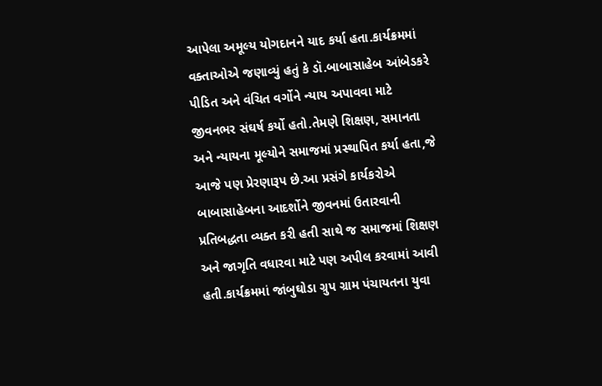આપેલા અમૂલ્ય યોગદાનને યાદ કર્યા હતા.કાર્યક્રમમાં વક્તાઓએ જણાવ્યું હતું કે ડૉ.બાબાસાહેબ આંબેડકરે પીડિત અને વંચિત વર્ગોને ન્યાય અપાવવા માટે જીવનભર સંઘર્ષ કર્યો હતો.તેમણે શિક્ષણ, સમાનતા અને ન્યાયના મૂલ્યોને સમાજમાં પ્રસ્થાપિત કર્યા હતા,જે આજે પણ પ્રેરણારૂપ છે.આ પ્રસંગે કાર્યકરોએ બાબાસાહેબના આદર્શોને જીવનમાં ઉતારવાની પ્રતિબદ્ધતા વ્યક્ત કરી હતી સાથે જ સમાજમાં શિક્ષણ અને જાગૃતિ વધારવા માટે પણ અપીલ કરવામાં આવી હતી.કાર્યક્રમમાં જાંબુઘોડા ગ્રુપ ગ્રામ પંચાયતના યુવા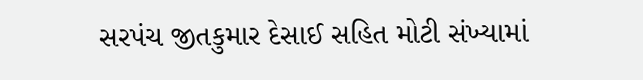સરપંચ જીતકુમાર દેસાઈ સહિત મોટી સંખ્યામાં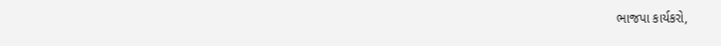ભાજપા કાર્યકરો,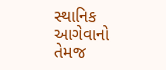સ્થાનિક આગેવાનો તેમજ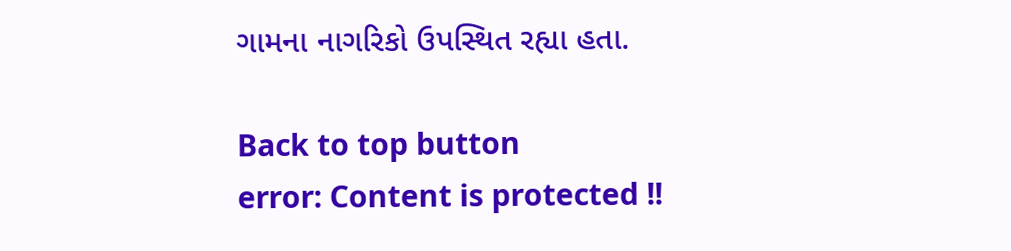ગામના નાગરિકો ઉપસ્થિત રહ્યા હતા.

Back to top button
error: Content is protected !!